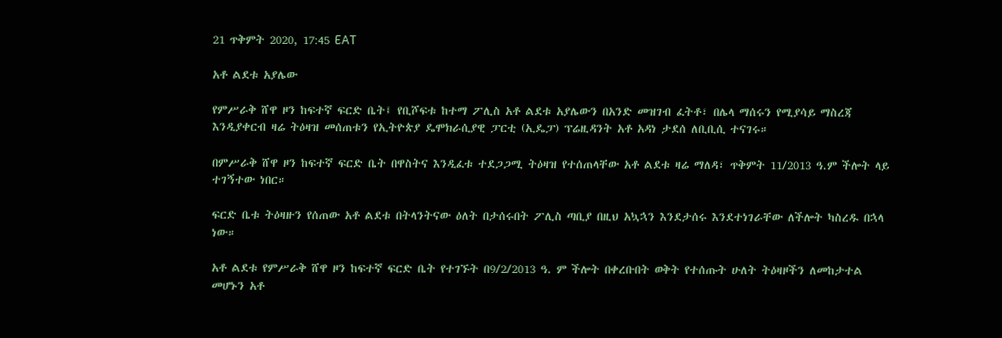21 ጥቅምት 2020, 17:45 EAT

አቶ ልደቱ አያሌው

የምሥራቅ ሸዋ ዞን ከፍተኛ ፍርድ ቤት፤ የቢሾፍቱ ከተማ ፖሊስ አቶ ልደቱ አያሌውን በአንድ መዝገብ ፈትቶ፣ በሌላ ማሰሩን የሚያሳይ ማስረጃ እንዲያቀርብ ዛሬ ትዕዛዝ መሰጠቱን የኢትዮጵያ ዴሞክራሲያዊ ፓርቲ (ኢዴፓ) ፕሬዚዳንት አቶ አዳነ ታደሰ ለቢቢሲ ተናገሩ።

በምሥራቅ ሸዋ ዞን ከፍተኛ ፍርድ ቤት በዋስትና እንዲፈቱ ተደጋጋሚ ትዕዛዝ የተሰጠላቸው አቶ ልደቱ ዛሬ ማለዳ፣ ጥቅምት 11/2013 ዓ.ም ችሎት ላይ ተገኝተው ነበር።

ፍርድ ቤቱ ትዕዛዙን የሰጠው አቶ ልደቱ በትላንትናው ዕለት በታሰሩበት ፖሊስ ጣቢያ በዚህ አኳኋን እንደታሰሩ እንደተነገራቸው ለችሎት ካስረዱ በኋላ ነው።

አቶ ልደቱ የምሥራቅ ሸዋ ዞን ከፍተኛ ፍርድ ቤት የተገኙት በ9/2/2013 ዓ. ም ችሎት በቀረቡበት ወቅት የተሰጡት ሁለት ትዕዛዞችን ለመከታተል መሆኑን አቶ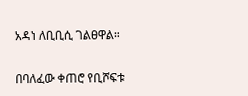አዳነ ለቢቢሲ ገልፀዋል።

በባለፈው ቀጠሮ የቢሾፍቱ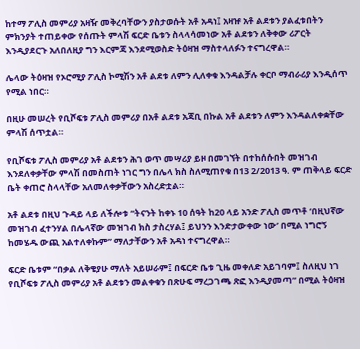ከተማ ፖሊስ መምሪያ አዛዥ መቅረባቸውን ያስታወሱት አቶ አዳነ፤ አዛዡ አቶ ልደቱን ያልፈቱበትን ምክንያት ተጠይቀው የሰጡት ምላሽ ፍርድ ቤቱን ስላላሳመነው አቶ ልደቱን ለቅቀው ሪፖርት እንዲያደርጉ አለበለዚያ ግን እርምጃ እንደሚወስድ ትዕዛዝ ማስተላለፉን ተናግረዋል።

ሌላው ትዕዛዝ የኦሮሚያ ፖሊስ ኮሚሽን አቶ ልደቱ ለምን ሊለቀቁ እንዳልቻሉ ቀርቦ ማብራሪያ እንዲሰጥ የሚል ነበር።

በዚሁ መሠረት የቢሾፍቱ ፖሊስ መምሪያ በአቶ ልደቱ አጃቢ በኩል አቶ ልደቱን ለምን እንዳልለቀቋቸው ምላሽ ሰጥቷል።

የቢሾፍቱ ፖሊስ መምሪያ አቶ ልደቱን ሕገ ወጥ መሣሪያ ይዞ በመገኘት በተከሰሱበት መዝገብ እንደለቀቃቸው ምላሽ በመስጠት ነገር ግን በሌላ ክስ ስለሚጠየቁ በ13 2/2013 ዓ. ም ጠቅላይ ፍርድ ቤት ቀጠሮ ስላላቸው አለመለቀቃቸውን አስረድቷል።

አቶ ልደቱ በዚህ ጉዳይ ላይ ለችሎቱ “ትናንት ከቀኑ 10 ሰዓት ከ20 ላይ አንድ ፖሊስ መጥቶ ‘በዚህኛው መዝገብ ፈተንሃል በሌላኛው መዝገብ ክስ ታስረሃል፤ ይህንን እንድታውቀው ነው’ በሚል ነግሮኝ ከመሄዱ ውጪ አልተለቀኩም” ማለታቸውን አቶ አዳነ ተናግረዋል።

ፍርድ ቤቱም “በቃል ለቅቄያሁ ማለት አይሠራም፤ በፍርድ ቤቱ ጊዜ መቀለድ አይገባም፤ ስለዚህ ነገ የቢሾፍቱ ፖሊስ መምሪያ አቶ ልደቱን መልቀቁን በጽሁፍ ማረጋገጫ ጽፎ እንዲያመጣ” በሚል ትዕዛዝ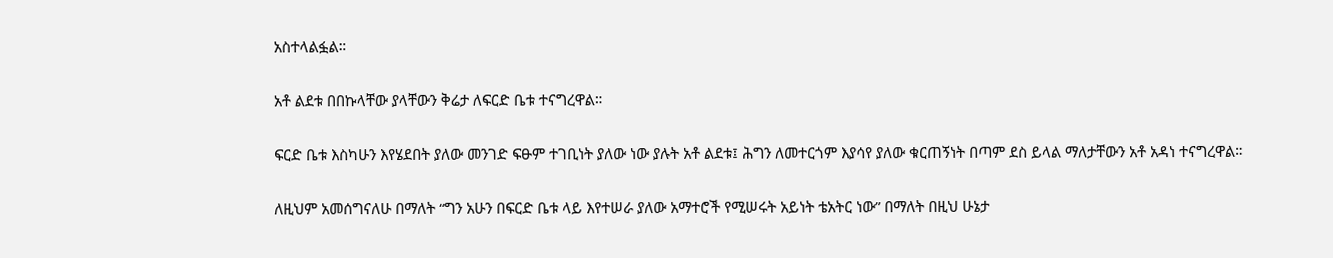አስተላልፏል።

አቶ ልደቱ በበኩላቸው ያላቸውን ቅሬታ ለፍርድ ቤቱ ተናግረዋል።

ፍርድ ቤቱ እስካሁን እየሄደበት ያለው መንገድ ፍፁም ተገቢነት ያለው ነው ያሉት አቶ ልደቱ፤ ሕግን ለመተርጎም እያሳየ ያለው ቁርጠኝነት በጣም ደስ ይላል ማለታቸውን አቶ አዳነ ተናግረዋል።

ለዚህም አመሰግናለሁ በማለት “ግን አሁን በፍርድ ቤቱ ላይ እየተሠራ ያለው አማተሮች የሚሠሩት አይነት ቴአትር ነው” በማለት በዚህ ሁኔታ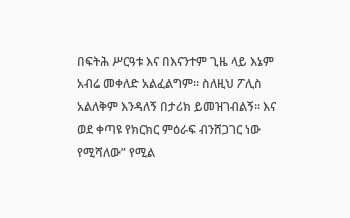በፍትሕ ሥርዓቱ እና በእናንተም ጊዜ ላይ እኔም አብሬ መቀለድ አልፈልግም። ስለዚህ ፖሊስ አልለቅም እንዳለኝ በታሪክ ይመዝገብልኝ። እና ወደ ቀጣዩ የክርክር ምዕራፍ ብንሸጋገር ነው የሚሻለው” የሚል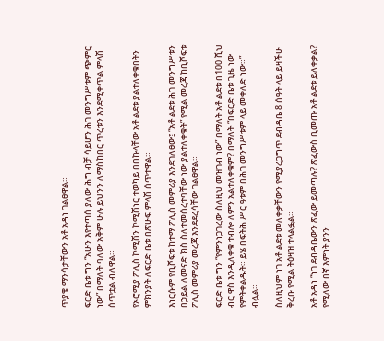ጥያቄ ማንሳታቸውን አቶ አዳነ ገልፀዋል።

ፍርድ ቤቱ ግን “አሁን እየተጣሰ ያለው ሕግ ብቻ ሳይሆን ሕገ መንግሥቱም ጭምር ነው” በማለት ባለው አቅም ሁሉ ይህንን ለማስከበር ጥረቱን እንደሚቀጥል ምላሽ ሰጥቷል ብለዋል።

የኦሮሚያ ፖሊስ ኮሚሽን ኮሚሽነር ተወካይ በበኩላቸው አቶ ልደቱ ያልተለቀቁበትን ምክንያት ለፍርድ ቤቱ በጽሁፍ ምላሽ ሰጥተዋል።

እነርሱም የቢሾፍቱ ከተማ ፖሊስ መምሪያ እንደገለፀው፤ “አቶ ልደቱ ሕገ መንግሥቱን በኃይል ለመናድ ክስ ስለተመሰረተባቸው ነው ያልተለቀቁት” የሚል መረጃ ከቢሾፍቱ ፖሊስ መምሪያ መረጃ እንደደረሳቸው ገልፀዋል።

ፍርድ ቤቱ ግን “የምንነጋገረው ስለዚህ መዝገብ ነው” በማለት አቶ ልደቱ በ100 ሺህ ብር ዋስ እንዲለቀቁ ተብሎ ለምን አልተለቀቁም? በማለት “በፍርድ ቤቱ ጊዜ ነው የምትቀልዱት። ይሄ በፍትሕ ሥር ዓቱም በሕገ መንግሥቱም ላይ መቀለድ ነው።” ብሏል።

ስለዚህም ነገ አቶ ልደቱ መለቀቃቸውን የሚያረጋግጥ ደብዳቤ 8 ሰዓት ላይ ይዛችሁ ቅረቡ የሚል ትዕዛዝ ተላልፏል።

አቶ አዳነ “ነገ ደብዳቤውን ጽፈው ይመጣሉ? ጽፈውስ ቢመጡ አቶ ልደቱ ይለቀቃል? የሚለው በኛ እምነት ያንን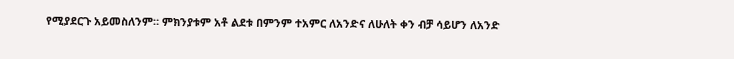የሚያደርጉ አይመስለንም። ምክንያቱም አቶ ልደቱ በምንም ተአምር ለአንድና ለሁለት ቀን ብቻ ሳይሆን ለአንድ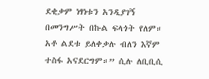ደቂቃም ነፃነቱን አንዲያገኝ በመንግሥት በኩል ፍላጎት የለም። አቶ ልደቱ ይለቀቃሉ ብለን እኛም ተስፋ አናደርግም።” ሲሉ ለቢቢሲ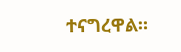ተናግረዋል።